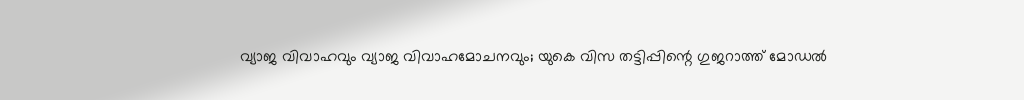വ്യാജ വിവാഹവും വ്യാജ വിവാഹമോചനവും; യുകെ വിസ തട്ടിപ്പിന്റെ ഗുജറാത്ത് മോഡൽ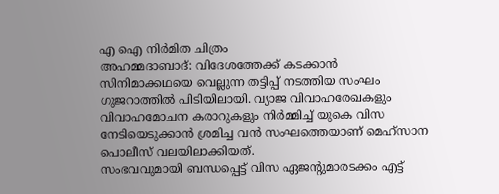എ ഐ നിർമിത ചിത്രം
അഹമ്മദാബാദ്: വിദേശത്തേക്ക് കടക്കാൻ സിനിമാക്കഥയെ വെല്ലുന്ന തട്ടിപ്പ് നടത്തിയ സംഘം ഗുജറാത്തിൽ പിടിയിലായി. വ്യാജ വിവാഹരേഖകളും വിവാഹമോചന കരാറുകളും നിർമ്മിച്ച് യുകെ വിസ നേടിയെടുക്കാൻ ശ്രമിച്ച വൻ സംഘത്തെയാണ് മെഹ്സാന പൊലീസ് വലയിലാക്കിയത്.
സംഭവവുമായി ബന്ധപ്പെട്ട് വിസ ഏജന്റുമാരടക്കം എട്ട്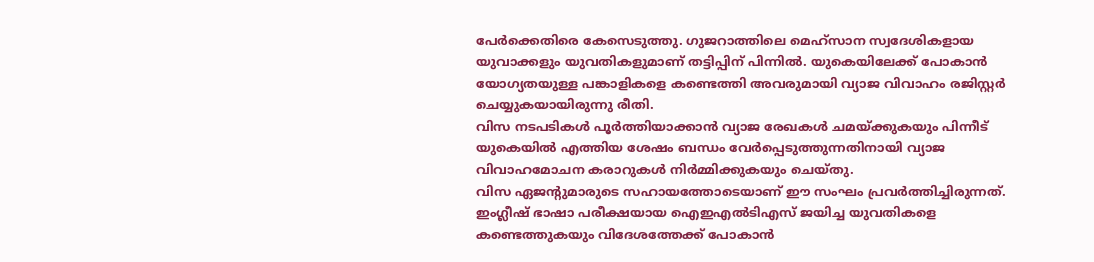പേർക്കെതിരെ കേസെടുത്തു. ഗുജറാത്തിലെ മെഹ്സാന സ്വദേശികളായ യുവാക്കളും യുവതികളുമാണ് തട്ടിപ്പിന് പിന്നിൽ. യുകെയിലേക്ക് പോകാൻ യോഗ്യതയുള്ള പങ്കാളികളെ കണ്ടെത്തി അവരുമായി വ്യാജ വിവാഹം രജിസ്റ്റർ ചെയ്യുകയായിരുന്നു രീതി.
വിസ നടപടികൾ പൂർത്തിയാക്കാൻ വ്യാജ രേഖകൾ ചമയ്ക്കുകയും പിന്നീട് യുകെയിൽ എത്തിയ ശേഷം ബന്ധം വേർപ്പെടുത്തുന്നതിനായി വ്യാജ വിവാഹമോചന കരാറുകൾ നിർമ്മിക്കുകയും ചെയ്തു.
വിസ ഏജന്റുമാരുടെ സഹായത്തോടെയാണ് ഈ സംഘം പ്രവർത്തിച്ചിരുന്നത്. ഇംഗ്ലീഷ് ഭാഷാ പരീക്ഷയായ ഐഇഎൽടിഎസ് ജയിച്ച യുവതികളെ കണ്ടെത്തുകയും വിദേശത്തേക്ക് പോകാൻ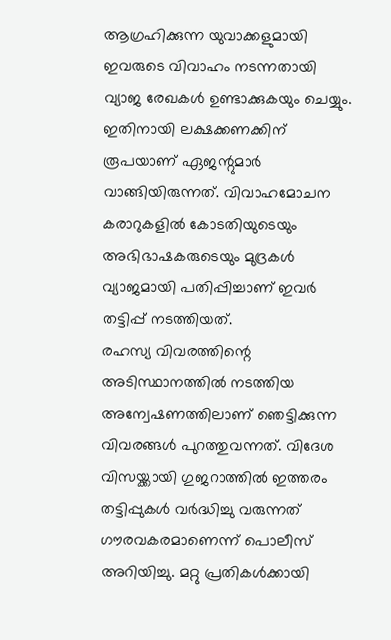ആഗ്രഹിക്കുന്ന യുവാക്കളുമായി ഇവരുടെ വിവാഹം നടന്നതായി വ്യാജ രേഖകൾ ഉണ്ടാക്കുകയും ചെയ്യും.
ഇതിനായി ലക്ഷക്കണക്കിന് രൂപയാണ് ഏജന്റുമാർ വാങ്ങിയിരുന്നത്. വിവാഹമോചന കരാറുകളിൽ കോടതിയുടെയും അഭിഭാഷകരുടെയും മുദ്രകൾ വ്യാജമായി പതിപ്പിച്ചാണ് ഇവർ തട്ടിപ്പ് നടത്തിയത്.
രഹസ്യ വിവരത്തിന്റെ അടിസ്ഥാനത്തിൽ നടത്തിയ അന്വേഷണത്തിലാണ് ഞെട്ടിക്കുന്ന വിവരങ്ങൾ പുറത്തുവന്നത്. വിദേശ വിസയ്ക്കായി ഗുജറാത്തിൽ ഇത്തരം തട്ടിപ്പുകൾ വർദ്ധിച്ചു വരുന്നത് ഗൗരവകരമാണെന്ന് പൊലീസ് അറിയിച്ചു. മറ്റു പ്രതികൾക്കായി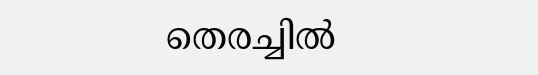തെരച്ചിൽ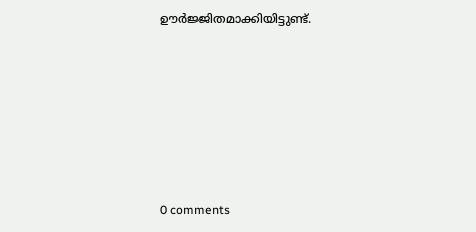ഊർജ്ജിതമാക്കിയിട്ടുണ്ട്.










0 comments